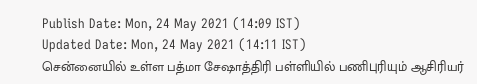Publish Date: Mon, 24 May 2021 (14:09 IST)
Updated Date: Mon, 24 May 2021 (14:11 IST)
சென்னையில் உள்ள பத்மா சேஷாத்திரி பள்ளியில் பணிபுரியும் ஆசிரியர்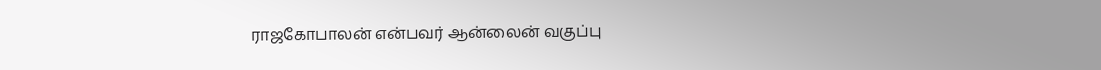ராஜகோபாலன் என்பவர் ஆன்லைன் வகுப்பு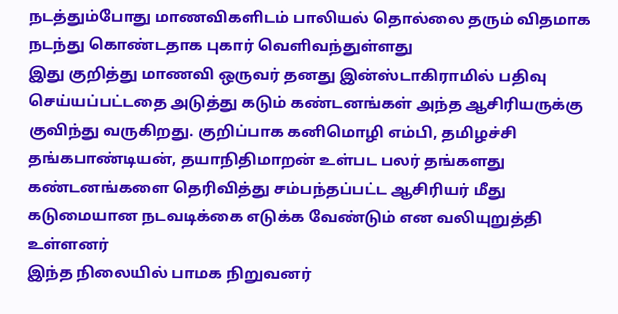நடத்தும்போது மாணவிகளிடம் பாலியல் தொல்லை தரும் விதமாக நடந்து கொண்டதாக புகார் வெளிவந்துள்ளது
இது குறித்து மாணவி ஒருவர் தனது இன்ஸ்டாகிராமில் பதிவு செய்யப்பட்டதை அடுத்து கடும் கண்டனங்கள் அந்த ஆசிரியருக்கு குவிந்து வருகிறது. குறிப்பாக கனிமொழி எம்பி, தமிழச்சி தங்கபாண்டியன், தயாநிதிமாறன் உள்பட பலர் தங்களது கண்டனங்களை தெரிவித்து சம்பந்தப்பட்ட ஆசிரியர் மீது கடுமையான நடவடிக்கை எடுக்க வேண்டும் என வலியுறுத்தி உள்ளனர்
இந்த நிலையில் பாமக நிறுவனர்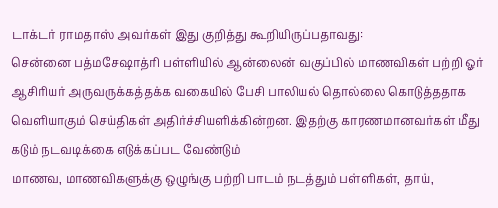டாக்டர் ராமதாஸ் அவர்கள் இது குறித்து கூறியிருப்பதாவது:
சென்னை பத்மசேஷாத்ரி பள்ளியில் ஆன்லைன் வகுப்பில் மாணவிகள் பற்றி ஓர் ஆசிரியர் அருவருக்கத்தக்க வகையில் பேசி பாலியல் தொல்லை கொடுத்ததாக வெளியாகும் செய்திகள் அதிர்ச்சியளிக்கின்றன. இதற்கு காரணமானவர்கள் மீது கடும் நடவடிக்கை எடுக்கப்பட வேண்டும்
மாணவ, மாணவிகளுக்கு ஒழுங்கு பற்றி பாடம் நடத்தும் பள்ளிகள், தாய்,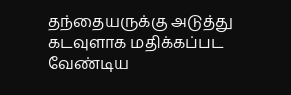தந்தையருக்கு அடுத்து கடவுளாக மதிக்கப்பட வேண்டிய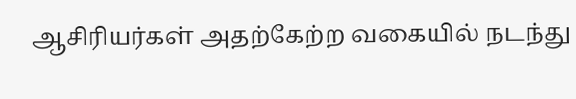ஆசிரியர்கள் அதற்கேற்ற வகையில் நடந்து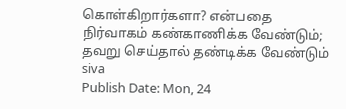கொள்கிறார்களா? என்பதை நிர்வாகம் கண்காணிக்க வேண்டும்; தவறு செய்தால் தண்டிக்க வேண்டும்
siva
Publish Date: Mon, 24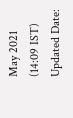May 2021 (14:09 IST)
Updated Date: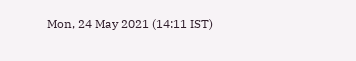Mon, 24 May 2021 (14:11 IST)